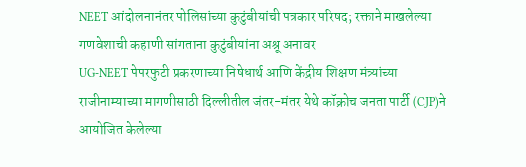NEET आंदोलनानंतर पोलिसांच्या कुटुंबीयांची पत्रकार परिषद; रक्ताने माखलेल्या गणवेशाची कहाणी सांगताना कुटुंबीयांना अश्रू अनावर
UG-NEET पेपरफुटी प्रकरणाच्या निषेधार्थ आणि केंद्रीय शिक्षण मंत्र्यांच्या राजीनाम्याच्या मागणीसाठी दिल्लीतील जंतर-मंतर येथे कॉक्रोच जनता पार्टी (CJP)ने आयोजित केलेल्या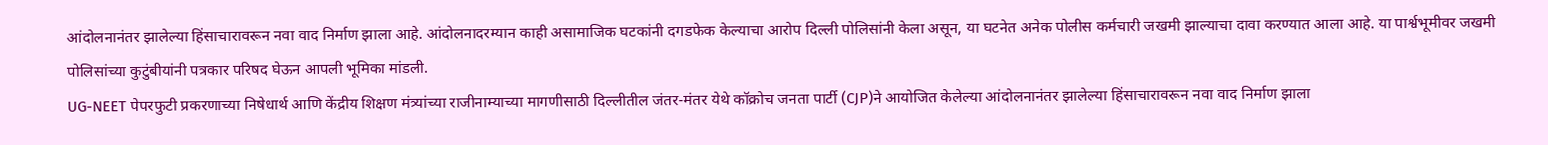आंदोलनानंतर झालेल्या हिंसाचारावरून नवा वाद निर्माण झाला आहे. आंदोलनादरम्यान काही असामाजिक घटकांनी दगडफेक केल्याचा आरोप दिल्ली पोलिसांनी केला असून, या घटनेत अनेक पोलीस कर्मचारी जखमी झाल्याचा दावा करण्यात आला आहे. या पार्श्वभूमीवर जखमी पोलिसांच्या कुटुंबीयांनी पत्रकार परिषद घेऊन आपली भूमिका मांडली.
UG-NEET पेपरफुटी प्रकरणाच्या निषेधार्थ आणि केंद्रीय शिक्षण मंत्र्यांच्या राजीनाम्याच्या मागणीसाठी दिल्लीतील जंतर-मंतर येथे कॉक्रोच जनता पार्टी (CJP)ने आयोजित केलेल्या आंदोलनानंतर झालेल्या हिंसाचारावरून नवा वाद निर्माण झाला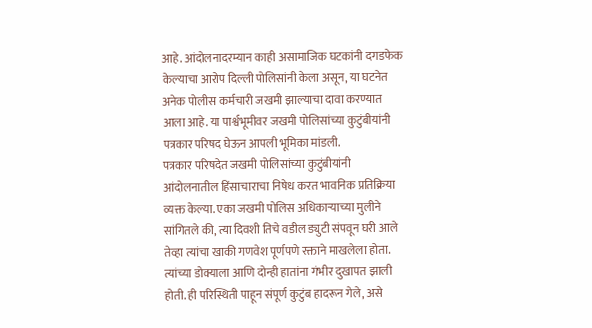आहे. आंदोलनादरम्यान काही असामाजिक घटकांनी दगडफेक केल्याचा आरोप दिल्ली पोलिसांनी केला असून, या घटनेत अनेक पोलीस कर्मचारी जखमी झाल्याचा दावा करण्यात आला आहे. या पार्श्वभूमीवर जखमी पोलिसांच्या कुटुंबीयांनी पत्रकार परिषद घेऊन आपली भूमिका मांडली.
पत्रकार परिषदेत जखमी पोलिसांच्या कुटुंबीयांनी आंदोलनातील हिंसाचाराचा निषेध करत भावनिक प्रतिक्रिया व्यक्त केल्या. एका जखमी पोलिस अधिकाऱ्याच्या मुलीने सांगितले की, त्या दिवशी तिचे वडील ड्युटी संपवून घरी आले तेव्हा त्यांचा खाकी गणवेश पूर्णपणे रक्ताने माखलेला होता. त्यांच्या डोक्याला आणि दोन्ही हातांना गंभीर दुखापत झाली होती. ही परिस्थिती पाहून संपूर्ण कुटुंब हादरून गेले, असे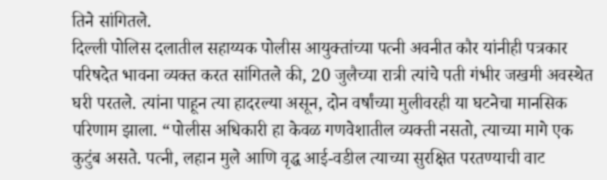तिने सांगितले.
दिल्ली पोलिस दलातील सहाय्यक पोलीस आयुक्तांच्या पत्नी अवनीत कौर यांनीही पत्रकार परिषदेत भावना व्यक्त करत सांगितले की, 20 जुलैच्या रात्री त्यांचे पती गंभीर जखमी अवस्थेत घरी परतले. त्यांना पाहून त्या हादरल्या असून, दोन वर्षांच्या मुलीवरही या घटनेचा मानसिक परिणाम झाला. “पोलीस अधिकारी हा केवळ गणवेशातील व्यक्ती नसतो, त्याच्या मागे एक कुटुंब असते. पत्नी, लहान मुले आणि वृद्ध आई-वडील त्याच्या सुरक्षित परतण्याची वाट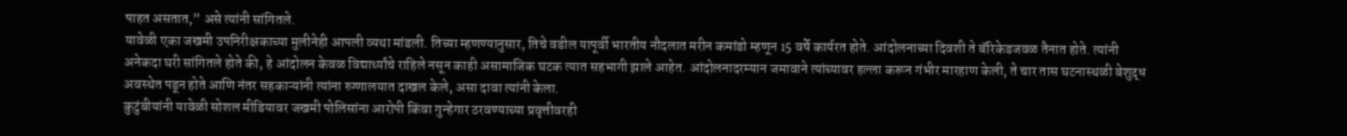पाहत असतात,” असे त्यांनी सांगितले.
यावेळी एका जखमी उपनिरीक्षकाच्या मुलीनेही आपली व्यथा मांडली. तिच्या म्हणण्यानुसार, तिचे वडील यापूर्वी भारतीय नौदलात मरीन कमांडो म्हणून 15 वर्षे कार्यरत होते. आंदोलनाच्या दिवशी ते बॅरिकेडजवळ तैनात होते. त्यांनी अनेकदा घरी सांगितले होते की, हे आंदोलन केवळ विद्यार्थ्यांचे राहिले नसून काही असामाजिक घटक त्यात सहभागी झाले आहेत. आंदोलनादरम्यान जमावाने त्यांच्यावर हल्ला करून गंभीर मारहाण केली, ते चार तास घटनास्थळी बेशुद्ध अवस्थेत पडून होते आणि नंतर सहकाऱ्यांनी त्यांना रुग्णालयात दाखल केले, असा दावा त्यांनी केला.
कुटुंबीयांनी यावेळी सोशल मीडियावर जखमी पोलिसांना आरोपी किंवा गुन्हेगार ठरवण्याच्या प्रवृत्तीवरही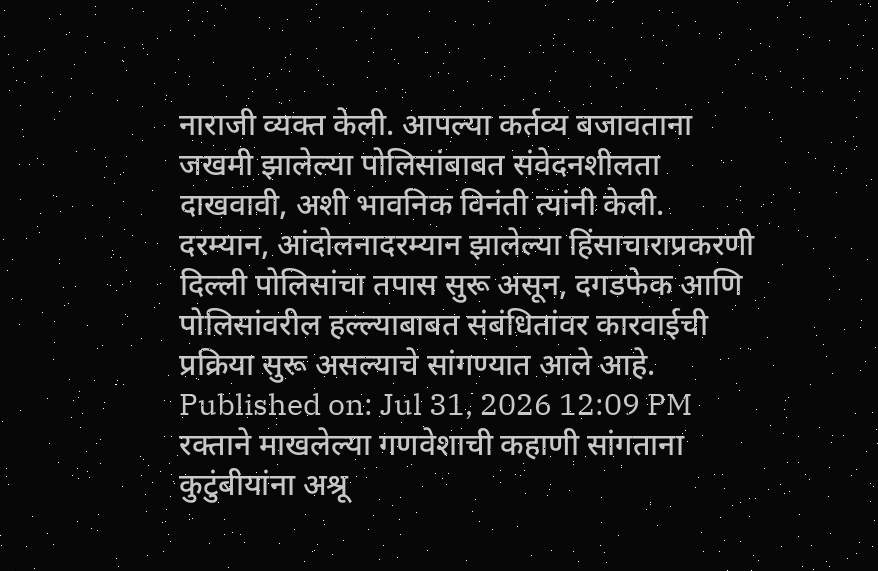नाराजी व्यक्त केली. आपल्या कर्तव्य बजावताना जखमी झालेल्या पोलिसांबाबत संवेदनशीलता दाखवावी, अशी भावनिक विनंती त्यांनी केली. दरम्यान, आंदोलनादरम्यान झालेल्या हिंसाचाराप्रकरणी दिल्ली पोलिसांचा तपास सुरू असून, दगडफेक आणि पोलिसांवरील हल्ल्याबाबत संबंधितांवर कारवाईची प्रक्रिया सुरू असल्याचे सांगण्यात आले आहे.
Published on: Jul 31, 2026 12:09 PM
रक्ताने माखलेल्या गणवेशाची कहाणी सांगताना कुटुंबीयांना अश्रू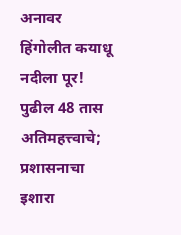अनावर
हिंगोलीत कयाधू नदीला पूर! पुढील 48 तास अतिमहत्त्वाचे; प्रशासनाचा इशारा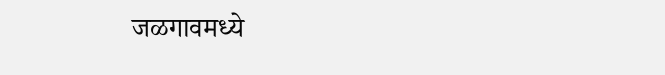जळगावमध्ये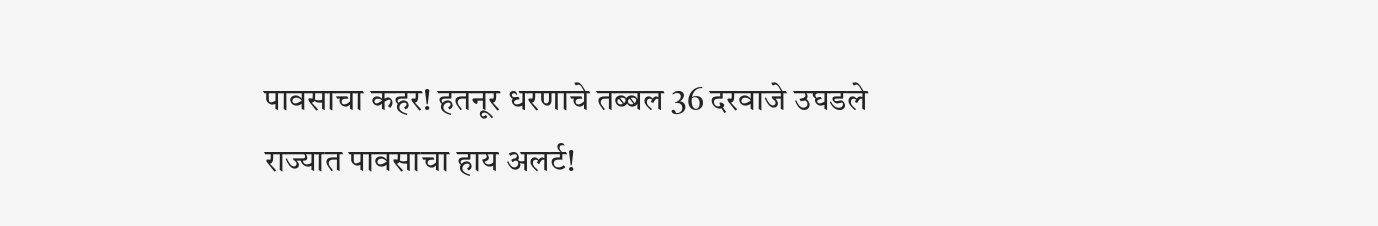पावसाचा कहर! हतनूर धरणाचे तब्बल 36 दरवाजे उघडले
राज्यात पावसाचा हाय अलर्ट!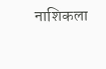नाशिकला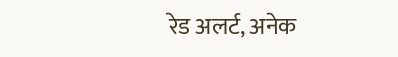रेड अलर्ट, अनेक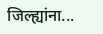जिल्ह्यांना...